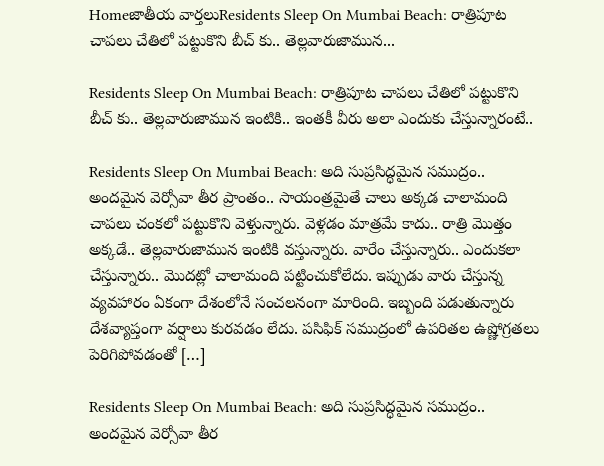Homeజాతీయ వార్తలుResidents Sleep On Mumbai Beach: రాత్రిపూట చాపలు చేతిలో పట్టుకొని బీచ్ కు.. తెల్లవారుజామున...

Residents Sleep On Mumbai Beach: రాత్రిపూట చాపలు చేతిలో పట్టుకొని బీచ్ కు.. తెల్లవారుజామున ఇంటికి.. ఇంతకీ వీరు అలా ఎందుకు చేస్తున్నారంటే..

Residents Sleep On Mumbai Beach: అది సుప్రసిద్ధమైన సముద్రం.. అందమైన వెర్సోవా తీర ప్రాంతం.. సాయంత్రమైతే చాలు అక్కడ చాలామంది చాపలు చంకలో పట్టుకొని వెళ్తున్నారు. వెళ్లడం మాత్రమే కాదు.. రాత్రి మొత్తం అక్కడే.. తెల్లవారుజామున ఇంటికి వస్తున్నారు. వారేం చేస్తున్నారు.. ఎందుకలా చేస్తున్నారు.. మొదట్లో చాలామంది పట్టించుకోలేదు. ఇప్పుడు వారు చేస్తున్న వ్యవహారం ఏకంగా దేశంలోనే సంచలనంగా మారింది. ఇబ్బంది పడుతున్నారు దేశవ్యాప్తంగా వర్షాలు కురవడం లేదు. పసిఫిక్ సముద్రంలో ఉపరితల ఉష్ణోగ్రతలు పెరిగిపోవడంతో […]

Residents Sleep On Mumbai Beach: అది సుప్రసిద్ధమైన సముద్రం.. అందమైన వెర్సోవా తీర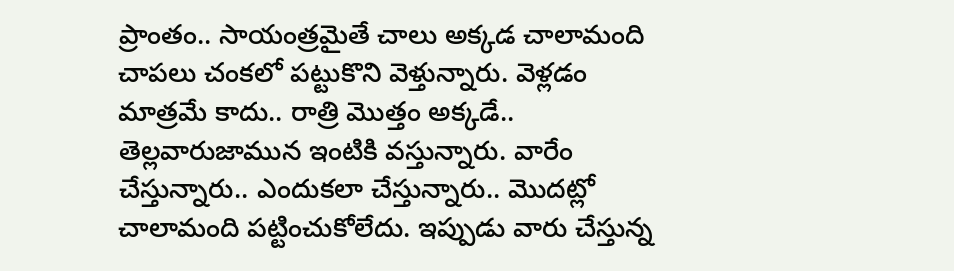ప్రాంతం.. సాయంత్రమైతే చాలు అక్కడ చాలామంది చాపలు చంకలో పట్టుకొని వెళ్తున్నారు. వెళ్లడం మాత్రమే కాదు.. రాత్రి మొత్తం అక్కడే.. తెల్లవారుజామున ఇంటికి వస్తున్నారు. వారేం చేస్తున్నారు.. ఎందుకలా చేస్తున్నారు.. మొదట్లో చాలామంది పట్టించుకోలేదు. ఇప్పుడు వారు చేస్తున్న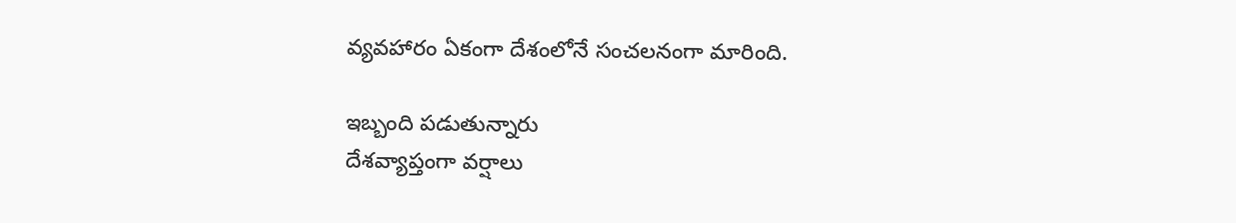వ్యవహారం ఏకంగా దేశంలోనే సంచలనంగా మారింది.

ఇబ్బంది పడుతున్నారు
దేశవ్యాప్తంగా వర్షాలు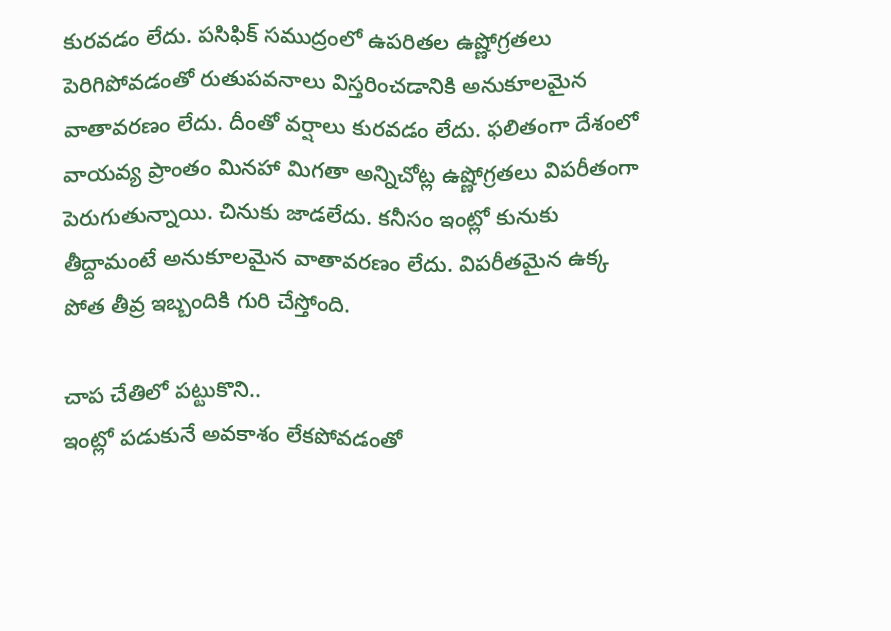కురవడం లేదు. పసిఫిక్ సముద్రంలో ఉపరితల ఉష్ణోగ్రతలు పెరిగిపోవడంతో రుతుపవనాలు విస్తరించడానికి అనుకూలమైన వాతావరణం లేదు. దీంతో వర్షాలు కురవడం లేదు. ఫలితంగా దేశంలో వాయవ్య ప్రాంతం మినహా మిగతా అన్నిచోట్ల ఉష్ణోగ్రతలు విపరీతంగా పెరుగుతున్నాయి. చినుకు జాడలేదు. కనీసం ఇంట్లో కునుకు తీద్దామంటే అనుకూలమైన వాతావరణం లేదు. విపరీతమైన ఉక్క పోత తీవ్ర ఇబ్బందికి గురి చేస్తోంది.

చాప చేతిలో పట్టుకొని..
ఇంట్లో పడుకునే అవకాశం లేకపోవడంతో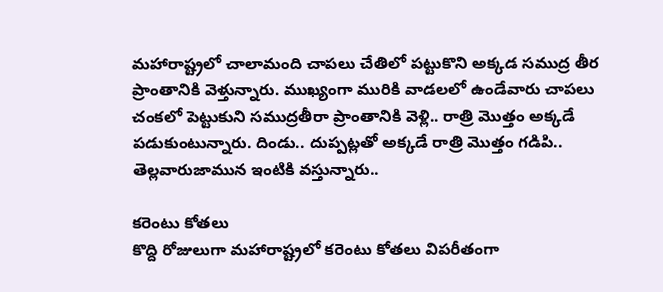మహారాష్ట్రలో చాలామంది చాపలు చేతిలో పట్టుకొని అక్కడ సముద్ర తీర ప్రాంతానికి వెళ్తున్నారు. ముఖ్యంగా మురికి వాడలలో ఉండేవారు చాపలు చంకలో పెట్టుకుని సముద్రతీరా ప్రాంతానికి వెళ్లి.. రాత్రి మొత్తం అక్కడే పడుకుంటున్నారు. దిండు.. దుప్పట్లతో అక్కడే రాత్రి మొత్తం గడిపి.. తెల్లవారుజామున ఇంటికి వస్తున్నారు..

కరెంటు కోతలు
కొద్ది రోజులుగా మహారాష్ట్రలో కరెంటు కోతలు విపరీతంగా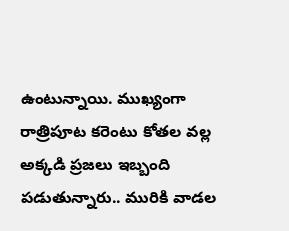ఉంటున్నాయి. ముఖ్యంగా రాత్రిపూట కరెంటు కోతల వల్ల అక్కడి ప్రజలు ఇబ్బంది పడుతున్నారు.. మురికి వాడల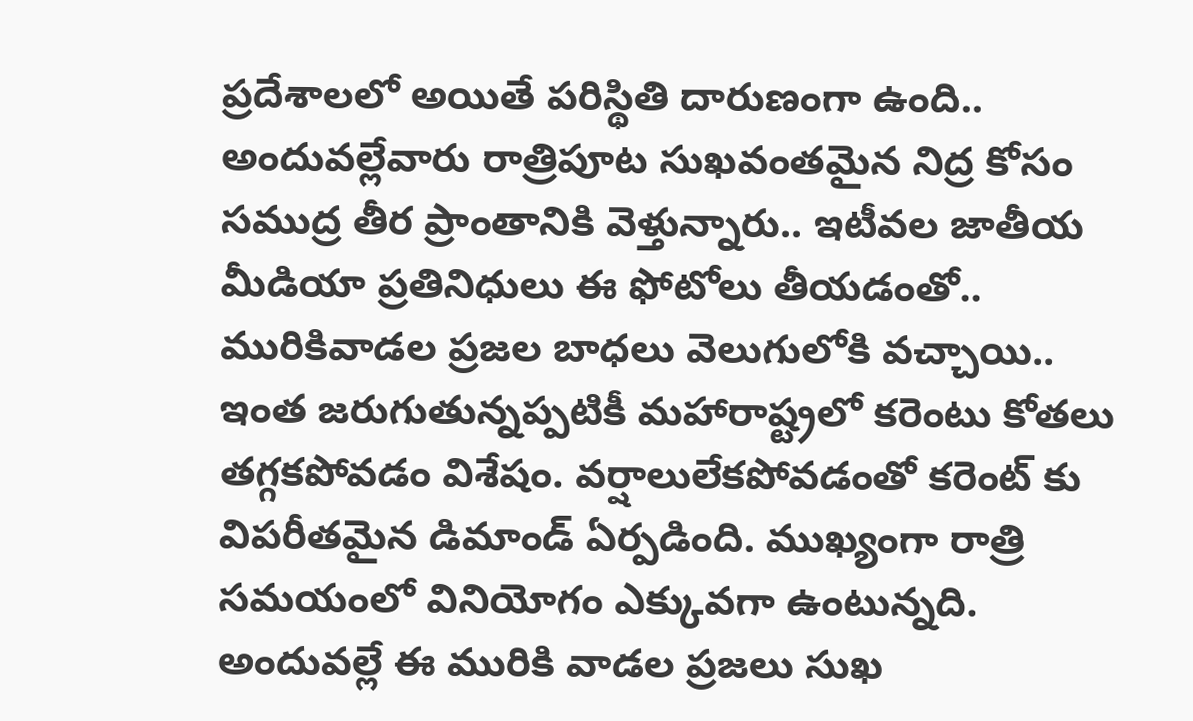ప్రదేశాలలో అయితే పరిస్థితి దారుణంగా ఉంది.. అందువల్లేవారు రాత్రిపూట సుఖవంతమైన నిద్ర కోసం సముద్ర తీర ప్రాంతానికి వెళ్తున్నారు.. ఇటీవల జాతీయ మీడియా ప్రతినిధులు ఈ ఫోటోలు తీయడంతో.. మురికివాడల ప్రజల బాధలు వెలుగులోకి వచ్చాయి.. ఇంత జరుగుతున్నప్పటికీ మహారాష్ట్రలో కరెంటు కోతలు తగ్గకపోవడం విశేషం. వర్షాలులేకపోవడంతో కరెంట్ కు విపరీతమైన డిమాండ్ ఏర్పడింది. ముఖ్యంగా రాత్రి సమయంలో వినియోగం ఎక్కువగా ఉంటున్నది. అందువల్లే ఈ మురికి వాడల ప్రజలు సుఖ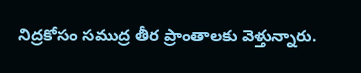నిద్రకోసం సముద్ర తీర ప్రాంతాలకు వెళ్తున్నారు.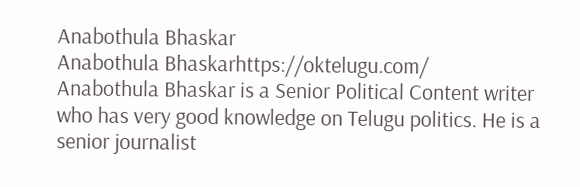Anabothula Bhaskar
Anabothula Bhaskarhttps://oktelugu.com/
Anabothula Bhaskar is a Senior Political Content writer who has very good knowledge on Telugu politics. He is a senior journalist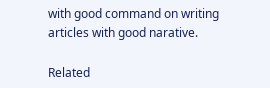with good command on writing articles with good narative.

Related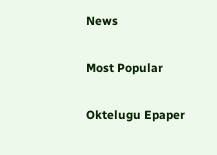News

Most Popular

Oktelugu Epaper